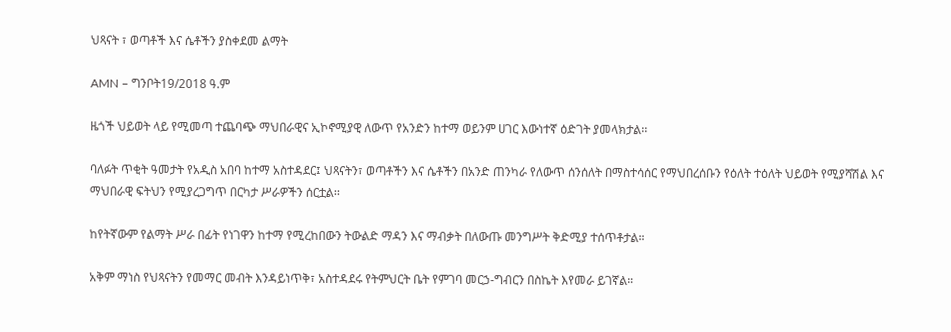ህጻናት ፣ ወጣቶች እና ሴቶችን ያስቀደመ ልማት

AMN – ግንቦት19/2018 ዓ.ም

ዜጎች ህይወት ላይ የሚመጣ ተጨባጭ ማህበራዊና ኢኮኖሚያዊ ለውጥ የአንድን ከተማ ወይንም ሀገር እውነተኛ ዕድገት ያመላክታል፡፡

ባለፉት ጥቂት ዓመታት የአዲስ አበባ ከተማ አስተዳደር፤ ህጻናትን፣ ወጣቶችን እና ሴቶችን በአንድ ጠንካራ የለውጥ ሰንሰለት በማስተሳሰር የማህበረሰቡን የዕለት ተዕለት ህይወት የሚያሻሽል እና ማህበራዊ ፍትህን የሚያረጋግጥ በርካታ ሥራዎችን ሰርቷል፡፡

ከየትኛውም የልማት ሥራ በፊት የነገዋን ከተማ የሚረከበውን ትውልድ ማዳን እና ማብቃት በለውጡ መንግሥት ቅድሚያ ተሰጥቶታል።

አቅም ማነስ የህጻናትን የመማር መብት እንዳይነጥቅ፣ አስተዳደሩ የትምህርት ቤት የምገባ መርኃ-ግብርን በስኬት እየመራ ይገኛል።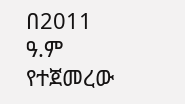በ2011 ዓ.ም የተጀመረው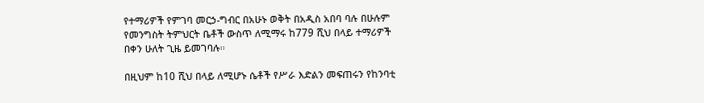የተማሪዎች የምገባ መርኃ-ግብር በአሁኑ ወቅት በአዲስ አበባ ባሉ በሁሉም የመንግስት ትምህርት ቤቶች ውስጥ ለሚማሩ ከ779 ሺህ በላይ ተማሪዎች በቀን ሁለት ጊዜ ይመገባሉ።

በዚህም ከ10 ሺህ በላይ ለሚሆኑ ሴቶች የሥራ እድልን መፍጠሩን የከንባቲ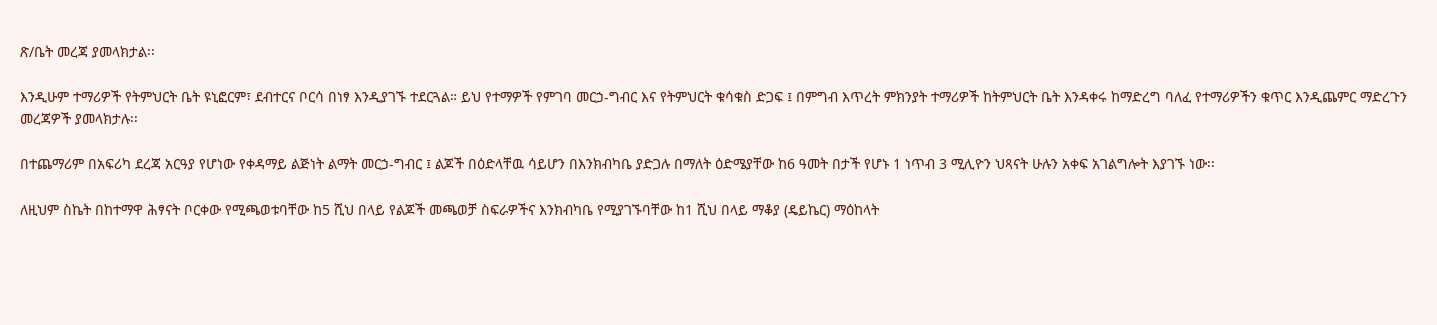ጽ/ቤት መረጃ ያመላክታል፡፡

እንዲሁም ተማሪዎች የትምህርት ቤት ዩኒፎርም፣ ደብተርና ቦርሳ በነፃ እንዲያገኙ ተደርጓል። ይህ የተማዎች የምገባ መርኃ-ግብር እና የትምህርት ቁሳቁስ ድጋፍ ፤ በምግብ እጥረት ምክንያት ተማሪዎች ከትምህርት ቤት እንዳቀሩ ከማድረግ ባለፈ የተማሪዎችን ቁጥር እንዲጨምር ማድረጉን መረጃዎች ያመላክታሉ፡፡

በተጨማሪም በአፍሪካ ደረጃ አርዓያ የሆነው የቀዳማይ ልጅነት ልማት መርኃ-ግብር ፤ ልጆች በዕድላቸዉ ሳይሆን በእንክብካቤ ያድጋሉ በማለት ዕድሜያቸው ከ6 ዓመት በታች የሆኑ 1 ነጥብ 3 ሚሊዮን ህጻናት ሁሉን አቀፍ አገልግሎት እያገኙ ነው፡፡

ለዚህም ስኬት በከተማዋ ሕፃናት ቦርቀው የሚጫወቱባቸው ከ5 ሺህ በላይ የልጆች መጫወቻ ስፍራዎችና እንክብካቤ የሚያገኙባቸው ከ1 ሺህ በላይ ማቆያ (ዴይኬር) ማዕከላት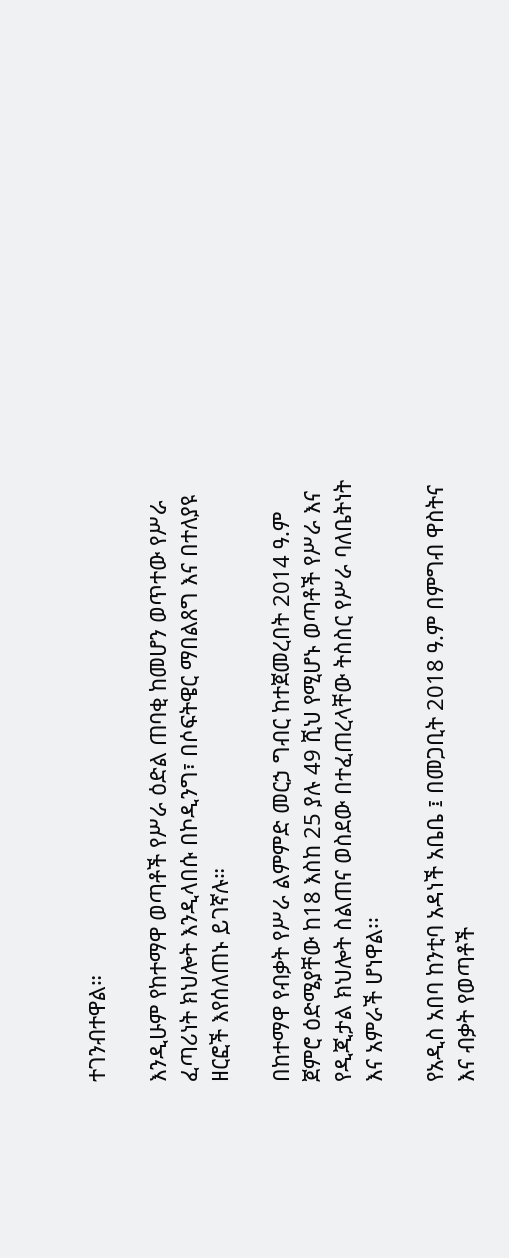ተገንብተዋል።

እንዲሁም የከተማዋ ወጣቶች የሥራ ዕድል ጠባቂ ከመሆን ወጥተው የሥራ ፈጣሪነት ክህሎት እንዲላበሱ በኮዲንግ፣ በሶፍትዌር ማበልጸግ እና በተለያዩ ዘርፎች እየሰለጠኑ ይገኛሉ።

በከተማዋ የብቃት የሥራ ልምምድ መርኃ ግብር ከተጀመረበት 2014 ዓ.ም ጀምሮ ዕድሜያቸው ከ18 እስከ 25 ያሉ 49 ሺህ የሚሆኑ ወጣቶች የሥራ እና የዲጂታል ክህሎት ስልጠና ወስደው በተፈጠረላቸው ትስስር የሥራ ባለቤትነት እና አምራች ሆነዋል፡፡

የአዲስ አበባ ከንቲባ አዳነች አቤቤ ፤ በመጋቢት 2018 ዓ.ም በምግብ ዋስትና እና ብቃት የወጣቶች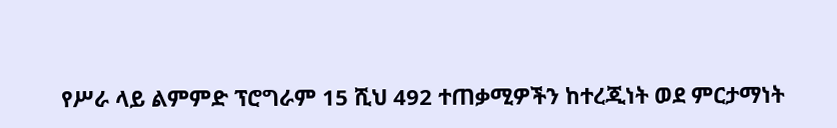የሥራ ላይ ልምምድ ፕሮግራም 15 ሺህ 492 ተጠቃሚዎችን ከተረጂነት ወደ ምርታማነት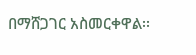በማሸጋገር አስመርቀዋል፡፡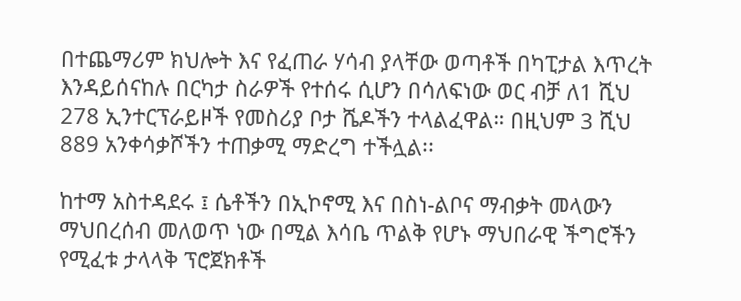በተጨማሪም ክህሎት እና የፈጠራ ሃሳብ ያላቸው ወጣቶች በካፒታል እጥረት እንዳይሰናከሉ በርካታ ስራዎች የተሰሩ ሲሆን በሳለፍነው ወር ብቻ ለ1 ሺህ 278 ኢንተርፕራይዞች የመስሪያ ቦታ ሼዶችን ተላልፈዋል። በዚህም 3 ሺህ 889 አንቀሳቃሾችን ተጠቃሚ ማድረግ ተችሏል፡፡

ከተማ አስተዳደሩ ፤ ሴቶችን በኢኮኖሚ እና በስነ-ልቦና ማብቃት መላውን ማህበረሰብ መለወጥ ነው በሚል እሳቤ ጥልቅ የሆኑ ማህበራዊ ችግሮችን የሚፈቱ ታላላቅ ፕሮጀክቶች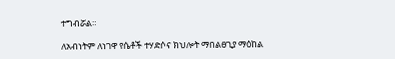ተግብሯል።

ለአብነትም ለነገዋ የሴቶች ተሃድሶና ክህሎት ማበልፀጊያ ማዕከል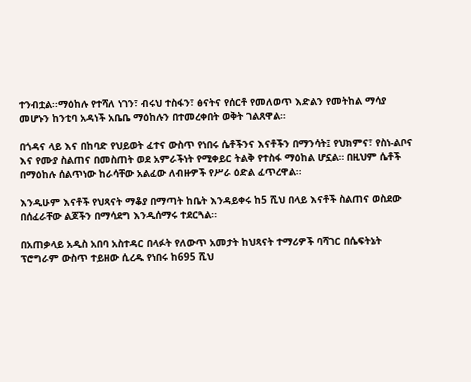ተንብቷል፡፡ማዕከሉ የተሻለ ነገን፣ ብሩህ ተስፋን፣ ፅናትና የሰርቶ የመለወጥ እድልን የመትከል ማሳያ መሆኑን ከንቲባ አዳነች አቤቤ ማዕከሉን በተመረቀበት ወቅት ገልጸዋል።

በጎዳና ላይ እና በከባድ የህይወት ፈተና ውስጥ የነበሩ ሴቶችንና እናቶችን በማንሳት፤ የህክምና፣ የስነ-ልቦና እና የሙያ ስልጠና በመስጠት ወደ አምራችነት የሚቀይር ትልቅ የተስፋ ማዕከል ሆኗል። በዚህም ሴቶች በማዕከሉ ሰልጥነው ከራሳቸው አልፈው ለብዙዎች የሥራ ዕድል ፈጥረዋል፡፡

እንዲሁም እናቶች የህጻናት ማቆያ በማጣት ከቤት እንዳይቀሩ ከ5 ሺህ በላይ እናቶች ስልጠና ወስደው በሰፈራቸው ልጆችን በማሳደግ እንዲሰማሩ ተደርጓል፡፡

በአጠቃላይ አዲስ አበባ አስተዳር በላፉት የለውጥ አመታት ከህጻናት ተማሪዎች ባሻገር በሴፍትኔት ፕሮግራም ውስጥ ተይዘው ሲረዱ የነበሩ ከ695 ሺህ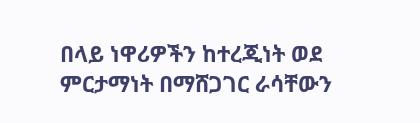በላይ ነዋሪዎችን ከተረጂነት ወደ ምርታማነት በማሸጋገር ራሳቸውን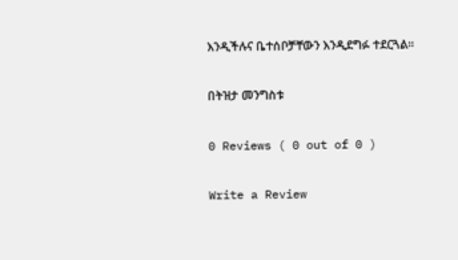እንዲችሉና ቤተሰቦቻቸውን እንዲደግፉ ተደርጓል።

በትዝታ መንግስቱ

0 Reviews ( 0 out of 0 )

Write a Review